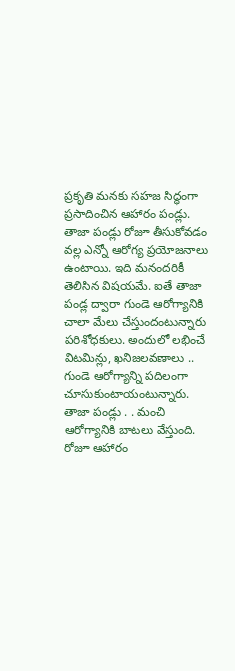ప్రకృతి మనకు సహజ సిద్ధంగా ప్రసాదించిన ఆహారం పండ్లు. తాజా పండ్లు రోజూ తీసుకోవడం వల్ల ఎన్నో ఆరోగ్య ప్రయోజనాలు ఉంటాయి. ఇది మనందరికీ తెలిసిన విషయమే. ఐతే తాజా పండ్ల ద్వారా గుండె ఆరోగ్యానికి చాలా మేలు చేస్తుందంటున్నారు పరిశోధకులు. అందులో లభించే విటమిన్లు, ఖనిజలవణాలు .. గుండె ఆరోగ్యాన్ని పదిలంగా చూసుకుంటాయంటున్నారు.
తాజా పండ్లు . . మంచి ఆరోగ్యానికి బాటలు వేస్తుంది. రోజూ ఆహారం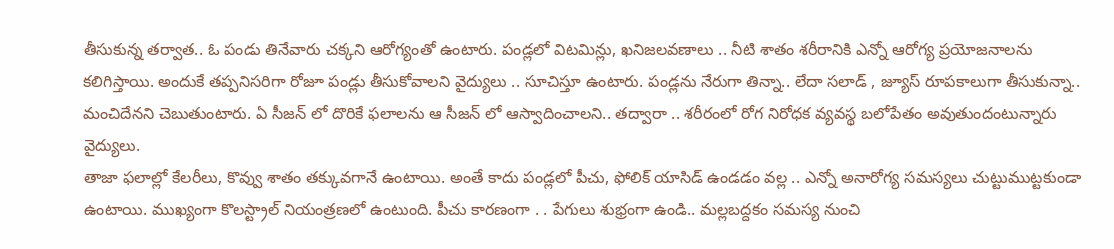తీసుకున్న తర్వాత.. ఓ పండు తినేవారు చక్కని ఆరోగ్యంతో ఉంటారు. పండ్లలో విటమిన్లు, ఖనిజలవణాలు .. నీటి శాతం శరీరానికి ఎన్నో ఆరోగ్య ప్రయోజనాలను కలిగిస్తాయి. అందుకే తప్పనిసరిగా రోజూ పండ్లు తీసుకోవాలని వైద్యులు .. సూచిస్తూ ఉంటారు. పండ్లను నేరుగా తిన్నా.. లేదా సలాడ్ , జ్యూస్ రూపకాలుగా తీసుకున్నా.. మంచిదేనని చెబుతుంటారు. ఏ సీజన్ లో దొరికే ఫలాలను ఆ సీజన్ లో ఆస్వాదించాలని.. తద్వారా .. శరీరంలో రోగ నిరోధక వ్యవస్థ బలోపేతం అవుతుందంటున్నారు వైద్యులు.
తాజా ఫలాల్లో కేలరీలు, కొవ్వు శాతం తక్కువగానే ఉంటాయి. అంతే కాదు పండ్లలో పీచు, ఫోలిక్ యాసిడ్ ఉండడం వల్ల .. ఎన్నో అనారోగ్య సమస్యలు చుట్టుముట్టకుండా ఉంటాయి. ముఖ్యంగా కొలస్ట్రాల్ నియంత్రణలో ఉంటుంది. పీచు కారణంగా . . పేగులు శుభ్రంగా ఉండి.. మల్లబద్దకం సమస్య నుంచి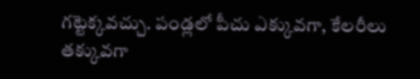గట్టెక్కవచ్చు. పండ్లలో పీచు ఎక్కువగా, కేలరీలు తక్కువగా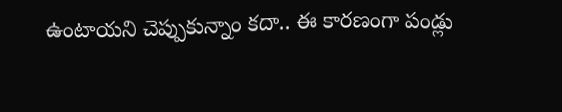ఉంటాయని చెప్పుకున్నాం కదా.. ఈ కారణంగా పండ్లు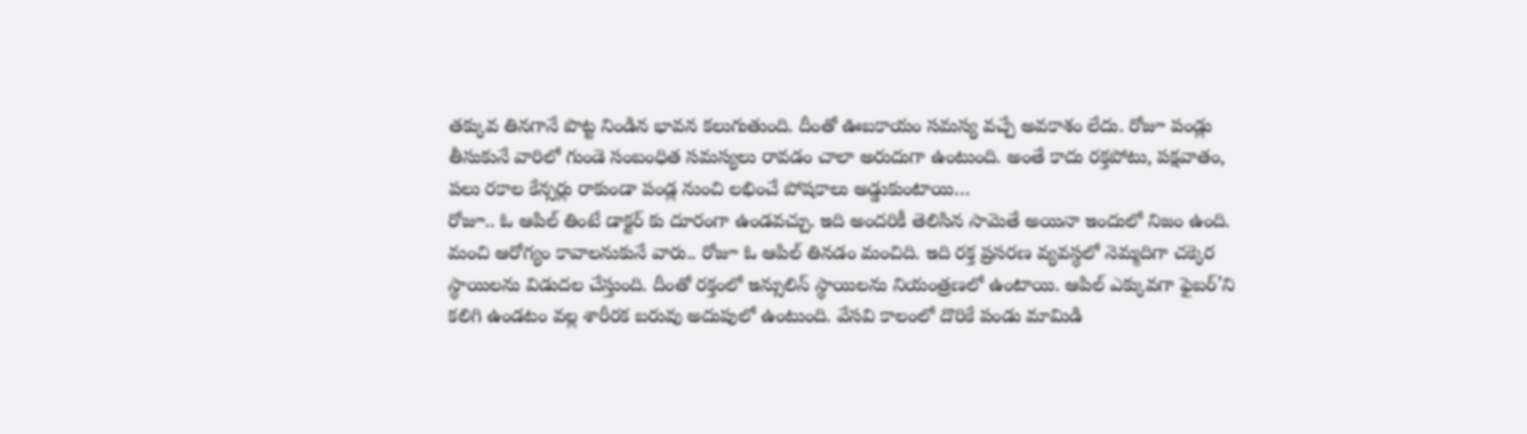తక్కువ తినగానే పొట్ట నిండిన భావన కలుగుతుంది. దీంతో ఊబకాయం సమస్య వచ్చే అవకాశం లేదు. రోజూ పండ్లు తీసుకునే వారిలో గుండె సంబంధిత సమస్యలు రావడం చాలా అరుదుగా ఉంటుంది. అంతే కాదు రక్తపోటు, పక్షవాతం, పలు రకాల కేన్సర్లు రాకుండా పండ్ల నుంచి లభించే పోషకాలు అడ్డుకుంటాయి…
రోజూ.. ఓ ఆపిల్ తింటే డాక్టర్ కు దూరంగా ఉండవచ్చు. ఇది అందరికీ తెలిసిన సామెతే అయినా ఇందులో నిజం ఉంది. మంచి ఆరోగ్యం కావాలనుకునే వారు.. రోజూ ఓ ఆపిల్ తినడం మంచిది. ఇది రక్త ప్రసరణ వ్యవస్థలో నెమ్మదిగా చక్కెర స్థాయిలను విడుదల చేస్తుంది. దీంతో రక్తంలో ఇన్సులిన్ స్థాయిలను నియంత్రణలో ఉంటాయి. ఆపిల్ ఎక్కువగా ఫైబర్’ని కలిగి ఉండటం వల్ల శారీరక బరువు అదుపులో ఉంటుంది. వేసవి కాలంలో దొరికే పండు మామిడి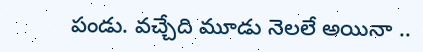పండు. వచ్చేది మూడు నెలలే అయినా ..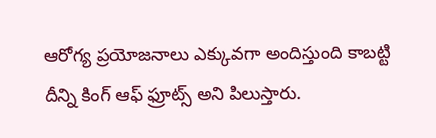ఆరోగ్య ప్రయోజనాలు ఎక్కువగా అందిస్తుంది కాబట్టి దీన్ని కింగ్ ఆఫ్ ఫ్రూట్స్ అని పిలుస్తారు.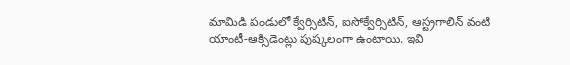మామిడి పండులో క్వేర్సిటిన్, ఐసోక్వేర్సిటిన్, ఆస్ట్రగాలిన్ వంటి యాంటీ-ఆక్సిడెంట్లు పుష్కలంగా ఉంటాయి. ఇవి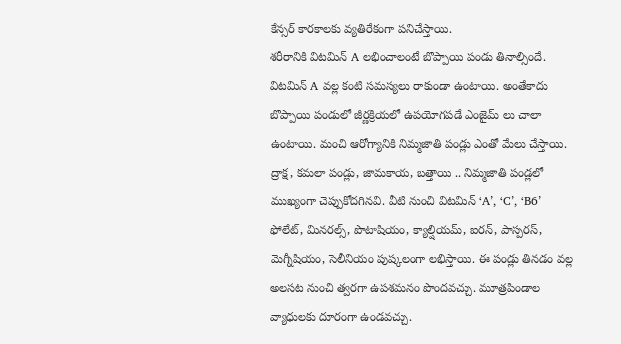కేన్సర్ కారకాలకు వ్యతిరేకంగా పనిచేస్తాయి.
శరీరానికి విటమిన్ A లభించాలంటే బొప్పాయి పండు తినాల్సిందే. విటమిన్ A వల్ల కంటి సమస్యలు రాకుండా ఉంటాయి. అంతేకాదు బొప్పాయి పండులో జీర్ణక్రియలో ఉపయోగపడే ఎంజైమ్ లు చాలా ఉంటాయి. మంచి ఆరోగ్యానికి నిమ్మజాతి పండ్లు ఎంతో మేలు చేస్తాయి. ద్రాక్ష, కమలా పండ్లు, జామకాయ, బత్తాయి .. నిమ్మజాతి పండ్లలో ముఖ్యంగా చెప్పుకోదగినవి. వీటి నుంచి విటమిన్ ‘A’, ‘C’, ‘B6’ ఫోలేట్, మినరల్స్, పొటాషియం, క్యాల్షియమ్, ఐరన్, పాస్పరస్, మెగ్నీషియం, సెలీనియం పుష్కలంగా లభిస్తాయి. ఈ పండ్లు తినడం వల్ల అలసట నుంచి త్వరగా ఉపశమనం పొందవచ్చు. మూత్రపిండాల వ్యాధులకు దూరంగా ఉండవచ్చు.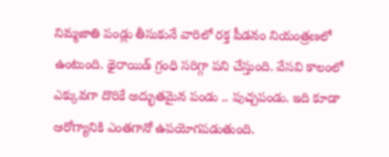నిమ్మజాతి పండ్లు తీసుకునే వారిలో రక్త పీడనం నియంత్రణలో ఉంటుంది. థైరాయిడ్ గ్రంధి సరిగ్గా పని చేస్తుంది. వేసవి కాలంలో ఎక్కువగా దొరికే అద్భుతమైన పండు .. పుచ్చపండు. ఇది కూడా ఆరోగ్యానికి ఎంతగానో ఉపయోగపడుతుంది.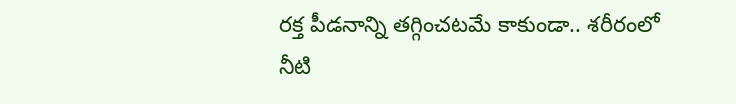రక్త పీడనాన్ని తగ్గించటమే కాకుండా.. శరీరంలో నీటి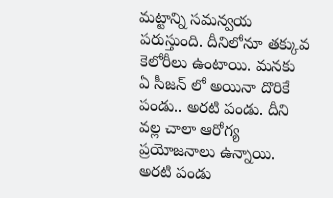మట్టాన్ని సమన్వయ పరుస్తుంది. దీనిలోనూ తక్కువ కెలోరీలు ఉంటాయి. మనకు ఏ సీజన్ లో అయినా దొరికే పండు.. అరటి పండు. దీని వల్ల చాలా ఆరోగ్య ప్రయోజనాలు ఉన్నాయి. అరటి పండు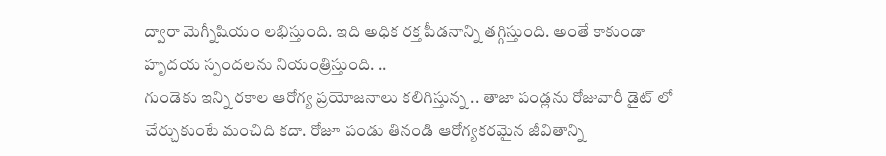ద్వారా మెగ్నీషియం లభిస్తుంది. ఇది అధిక రక్త పీడనాన్ని తగ్గిస్తుంది. అంతే కాకుండా హృదయ స్పందలను నియంత్రిస్తుంది. ..
గుండెకు ఇన్ని రకాల ఆరోగ్య ప్రయోజనాలు కలిగిస్తున్న .. తాజా పండ్లను రోజువారీ డైట్ లో చేర్చుకుంటే మంచిది కదా. రోజూ పండు తినండి ఆరోగ్యకరమైన జీవితాన్ని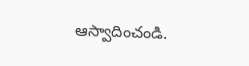ఆస్వాదించండి.